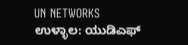UN NETWORKS
ಉಳ್ಳಾಲ: ಯುಡಿಎಫ್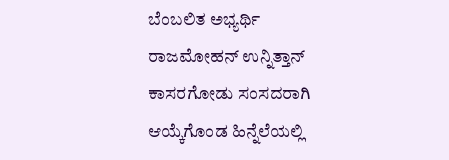ಬೆಂಬಲಿತ ಅಭ್ಯರ್ಥಿ ರಾಜಮೋಹನ್ ಉನ್ನಿತ್ತಾನ್ ಕಾಸರಗೋಡು ಸಂಸದರಾಗಿ ಆಯ್ಕೆಗೊಂಡ ಹಿನ್ನೆಲೆಯಲ್ಲಿ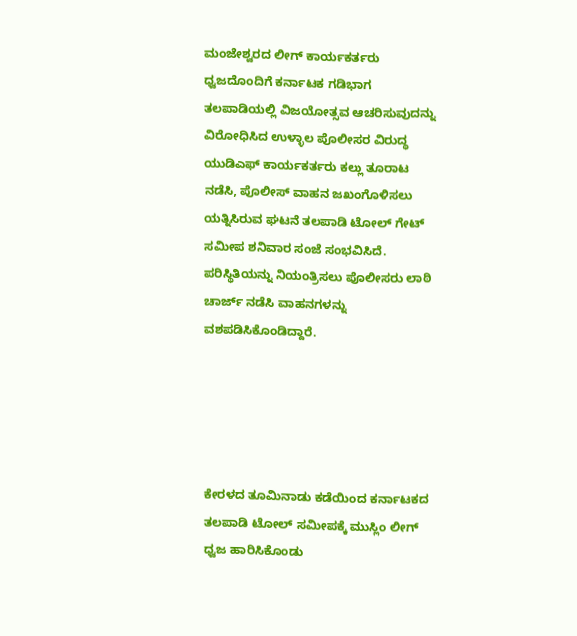ಮಂಜೇಶ್ವರದ ಲೀಗ್ ಕಾರ್ಯಕರ್ತರು ಧ್ವಜದೊಂದಿಗೆ ಕರ್ನಾಟಕ ಗಡಿಭಾಗ ತಲಪಾಡಿಯಲ್ಲಿ ವಿಜಯೋತ್ಸವ ಆಚರಿಸುವುದನ್ನು ವಿರೋಧಿಸಿದ ಉಳ್ಳಾಲ ಪೊಲೀಸರ ವಿರುದ್ಧ ಯುಡಿಎಫ್ ಕಾರ್ಯಕರ್ತರು ಕಲ್ಲು ತೂರಾಟ ನಡೆಸಿ, ಪೊಲೀಸ್ ವಾಹನ ಜಖಂಗೊಳಿಸಲು ಯತ್ನಿಸಿರುವ ಘಟನೆ ತಲಪಾಡಿ ಟೋಲ್ ಗೇಟ್ ಸಮೀಪ ಶನಿವಾರ ಸಂಜೆ ಸಂಭವಿಸಿದೆ. ಪರಿಸ್ಥಿತಿಯನ್ನು ನಿಯಂತ್ರಿಸಲು ಪೊಲೀಸರು ಲಾಠಿ ಚಾರ್ಜ್ ನಡೆಸಿ ವಾಹನಗಳನ್ನು ವಶಪಡಿಸಿಕೊಂಡಿದ್ದಾರೆ.





ಕೇರಳದ ತೂಮಿನಾಡು ಕಡೆಯಿಂದ ಕರ್ನಾಟಕದ ತಲಪಾಡಿ ಟೋಲ್ ಸಮೀಪಕ್ಕೆ ಮುಸ್ಲಿಂ ಲೀಗ್ ಧ್ವಜ ಹಾರಿಸಿಕೊಂಡು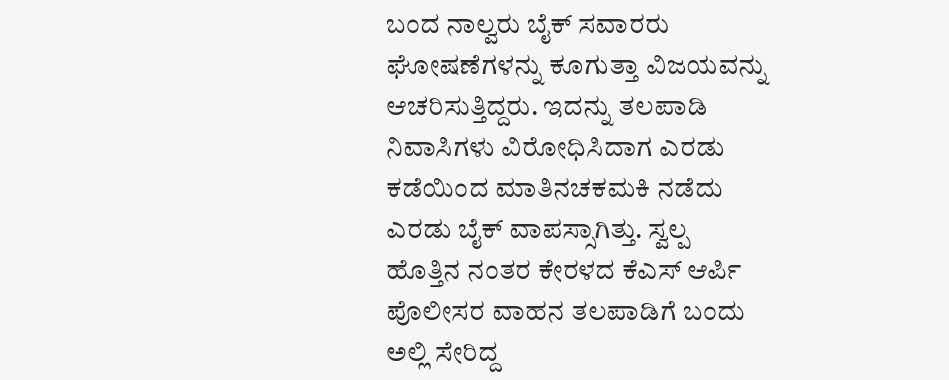ಬಂದ ನಾಲ್ವರು ಬೈಕ್ ಸವಾರರು ಘೋಷಣೆಗಳನ್ನು ಕೂಗುತ್ತಾ ವಿಜಯವನ್ನು ಆಚರಿಸುತ್ತಿದ್ದರು. ಇದನ್ನು ತಲಪಾಡಿ ನಿವಾಸಿಗಳು ವಿರೋಧಿಸಿದಾಗ ಎರಡು ಕಡೆಯಿಂದ ಮಾತಿನಚಕಮಕಿ ನಡೆದು ಎರಡು ಬೈಕ್ ವಾಪಸ್ಸಾಗಿತ್ತು. ಸ್ವಲ್ಪ ಹೊತ್ತಿನ ನಂತರ ಕೇರಳದ ಕೆಎಸ್ ಆರ್ಪಿ ಪೊಲೀಸರ ವಾಹನ ತಲಪಾಡಿಗೆ ಬಂದು ಅಲ್ಲಿ ಸೇರಿದ್ದ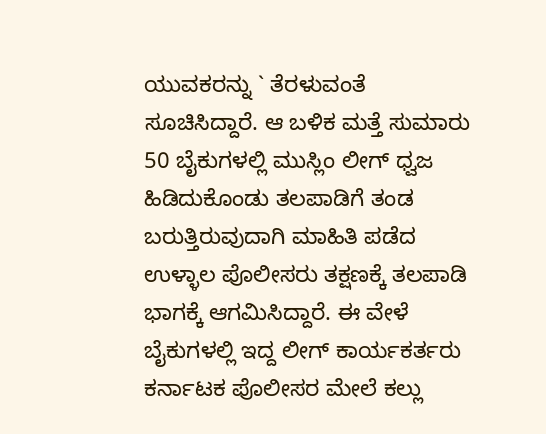ಯುವಕರನ್ನು ` ತೆರಳುವಂತೆ ಸೂಚಿಸಿದ್ದಾರೆ. ಆ ಬಳಿಕ ಮತ್ತೆ ಸುಮಾರು 50 ಬೈಕುಗಳಲ್ಲಿ ಮುಸ್ಲಿಂ ಲೀಗ್ ಧ್ವಜ ಹಿಡಿದುಕೊಂಡು ತಲಪಾಡಿಗೆ ತಂಡ ಬರುತ್ತಿರುವುದಾಗಿ ಮಾಹಿತಿ ಪಡೆದ ಉಳ್ಳಾಲ ಪೊಲೀಸರು ತಕ್ಷಣಕ್ಕೆ ತಲಪಾಡಿ ಭಾಗಕ್ಕೆ ಆಗಮಿಸಿದ್ದಾರೆ. ಈ ವೇಳೆ ಬೈಕುಗಳಲ್ಲಿ ಇದ್ದ ಲೀಗ್ ಕಾರ್ಯಕರ್ತರು ಕರ್ನಾಟಕ ಪೊಲೀಸರ ಮೇಲೆ ಕಲ್ಲು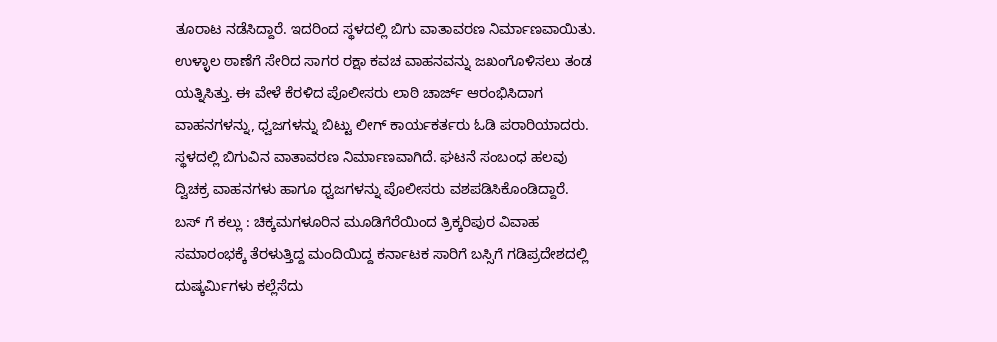ತೂರಾಟ ನಡೆಸಿದ್ದಾರೆ. ಇದರಿಂದ ಸ್ಥಳದಲ್ಲಿ ಬಿಗು ವಾತಾವರಣ ನಿರ್ಮಾಣವಾಯಿತು. ಉಳ್ಳಾಲ ಠಾಣೆಗೆ ಸೇರಿದ ಸಾಗರ ರಕ್ಷಾ ಕವಚ ವಾಹನವನ್ನು ಜಖಂಗೊಳಿಸಲು ತಂಡ ಯತ್ನಿಸಿತ್ತು. ಈ ವೇಳೆ ಕೆರಳಿದ ಪೊಲೀಸರು ಲಾಠಿ ಚಾರ್ಜ್ ಆರಂಭಿಸಿದಾಗ ವಾಹನಗಳನ್ನು, ಧ್ವಜಗಳನ್ನು ಬಿಟ್ಟು ಲೀಗ್ ಕಾರ್ಯಕರ್ತರು ಓಡಿ ಪರಾರಿಯಾದರು. ಸ್ಥಳದಲ್ಲಿ ಬಿಗುವಿನ ವಾತಾವರಣ ನಿರ್ಮಾಣವಾಗಿದೆ. ಘಟನೆ ಸಂಬಂಧ ಹಲವು ದ್ವಿಚಕ್ರ ವಾಹನಗಳು ಹಾಗೂ ಧ್ವಜಗಳನ್ನು ಪೊಲೀಸರು ವಶಪಡಿಸಿಕೊಂಡಿದ್ದಾರೆ.
ಬಸ್ ಗೆ ಕಲ್ಲು : ಚಿಕ್ಕಮಗಳೂರಿನ ಮೂಡಿಗೆರೆಯಿಂದ ತ್ರಿಕ್ಕರಿಪುರ ವಿವಾಹ ಸಮಾರಂಭಕ್ಕೆ ತೆರಳುತ್ತಿದ್ದ ಮಂದಿಯಿದ್ದ ಕರ್ನಾಟಕ ಸಾರಿಗೆ ಬಸ್ಸಿಗೆ ಗಡಿಪ್ರದೇಶದಲ್ಲಿ ದುಷ್ಕರ್ಮಿಗಳು ಕಲ್ಲೆಸೆದು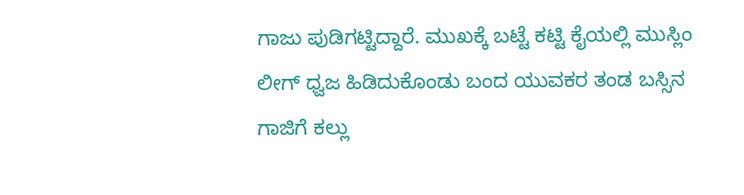ಗಾಜು ಪುಡಿಗಟ್ಟಿದ್ದಾರೆ. ಮುಖಕ್ಕೆ ಬಟ್ಟೆ ಕಟ್ಟಿ ಕೈಯಲ್ಲಿ ಮುಸ್ಲಿಂ ಲೀಗ್ ಧ್ವಜ ಹಿಡಿದುಕೊಂಡು ಬಂದ ಯುವಕರ ತಂಡ ಬಸ್ಸಿನ ಗಾಜಿಗೆ ಕಲ್ಲು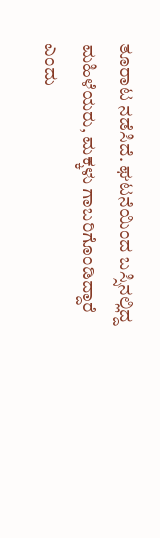ತೂರಾಟ ನಡೆಸಿದೆ. ಘಟನೆಯಿಂದ ಬಸ್ಸಿನಲ್ಲಿದ್ದ ಮಹಿಳೆಯರು, ಮಕ್ಕಳು ಗಾಬರಿಗೊಂಡಿದ್ದಾರೆ ಎಂದು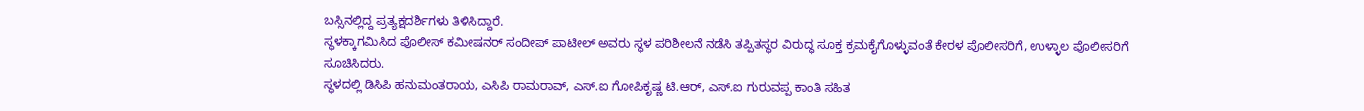ಬಸ್ಸಿನಲ್ಲಿದ್ದ ಪ್ರತ್ಯಕ್ಷದರ್ಶಿಗಳು ತಿಳಿಸಿದ್ದಾರೆ.
ಸ್ಥಳಕ್ಕಾಗಮಿಸಿದ ಪೊಲೀಸ್ ಕಮೀಷನರ್ ಸಂದೀಪ್ ಪಾಟೀಲ್ ಅವರು ಸ್ಥಳ ಪರಿಶೀಲನೆ ನಡೆಸಿ ತಪ್ಪಿತಸ್ಥರ ವಿರುದ್ಧ ಸೂಕ್ತ ಕ್ರಮಕೈಗೊಳ್ಳುವಂತೆ ಕೇರಳ ಪೊಲೀಸರಿಗೆ, ಉಳ್ಳಾಲ ಪೊಲೀಸರಿಗೆ ಸೂಚಿಸಿದರು.
ಸ್ಥಳದಲ್ಲಿ ಡಿಸಿಪಿ ಹನುಮಂತರಾಯ, ಎಸಿಪಿ ರಾಮರಾವ್, ಎಸ್.ಐ ಗೋಪಿಕೃಷ್ಣ ಟಿ.ಆರ್, ಎಸ್.ಐ ಗುರುವಪ್ಪ ಕಾಂತಿ ಸಹಿತ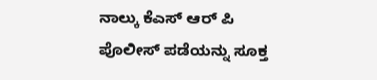ನಾಲ್ಕು ಕೆಎಸ್ ಆರ್ ಪಿ ಪೊಲೀಸ್ ಪಡೆಯನ್ನು ಸೂಕ್ತ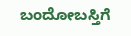ಬಂದೋಬಸ್ತಿಗೆ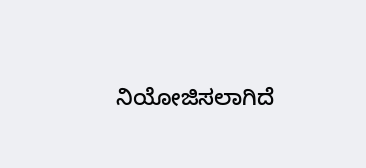ನಿಯೋಜಿಸಲಾಗಿದೆ